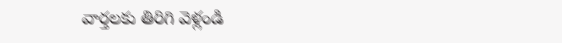వార్తలకు తిరిగి వెళ్లండి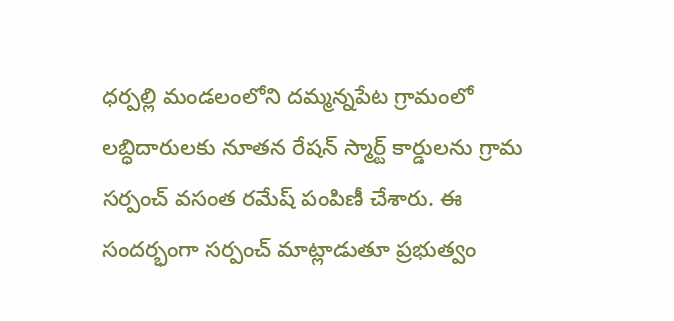ధర్పల్లి మండలంలోని దమ్మన్నపేట గ్రామంలో లబ్ధిదారులకు నూతన రేషన్ స్మార్ట్ కార్డులను గ్రామ సర్పంచ్ వసంత రమేష్ పంపిణీ చేశారు. ఈ సందర్భంగా సర్పంచ్ మాట్లాడుతూ ప్రభుత్వం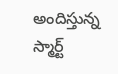అందిస్తున్న స్మార్ట్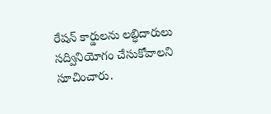రేషన్ కార్డులను లబ్ధిదారులు సద్వినియోగం చేసుకోవాలని సూచించారు.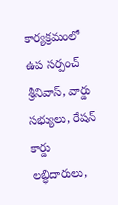కార్యక్రమంలో ఉప సర్పంచ్ శ్రీనివాస్, వార్డు సభ్యులు, రేషన్ కార్డు లబ్ధిదారులు,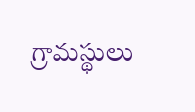గ్రామస్థులు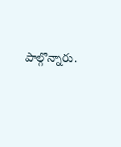పాల్గొన్నారు.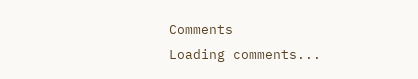Comments
Loading comments...